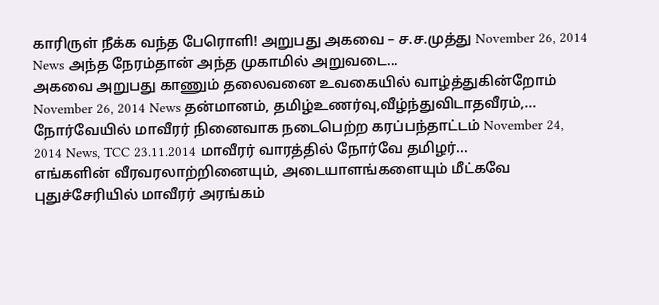காரிருள் நீக்க வந்த பேரொளி! அறுபது அகவை – ச.ச.முத்து November 26, 2014 News அந்த நேரம்தான் அந்த முகாமில் அறுவடை...
அகவை அறுபது காணும் தலைவனை உவகையில் வாழ்த்துகின்றோம் November 26, 2014 News தன்மானம், தமிழ்உணர்வு,வீழ்ந்துவிடாதவீரம்,...
நோர்வேயில் மாவீரர் நினைவாக நடைபெற்ற கரப்பந்தாட்டம் November 24, 2014 News, TCC 23.11.2014 மாவீரர் வாரத்தில் நோர்வே தமிழர்...
எங்களின் வீரவரலாற்றினையும், அடையாளங்களையும் மீட்கவே புதுச்சேரியில் மாவீரர் அரங்கம்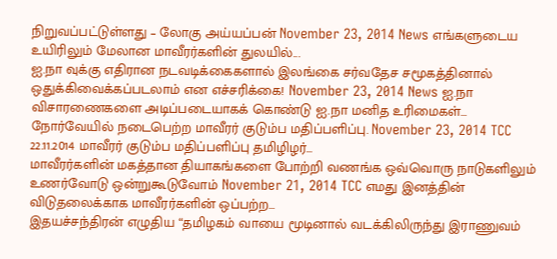நிறுவப்பட்டுள்ளது – லோகு அய்யப்பன் November 23, 2014 News எங்களுடைய உயிரிலும் மேலான மாவீரர்களின் துலயில்...
ஐ.நா வுக்கு எதிரான நடவடிக்கைகளால் இலங்கை சர்வதேச சமூகத்தினால் ஒதுக்கிவைக்கப்படலாம் என எச்சரிக்கை! November 23, 2014 News ஐ.நா விசாரணைகளை அடிப்படையாகக் கொண்டு ஐ.நா மனித உரிமைகள்...
நோர்வேயில் நடைபெற்ற மாவீரர் குடும்ப மதிப்பளிப்பு. November 23, 2014 TCC 22.11.2014 மாவீரர் குடும்ப மதிப்பளிப்பு தமிழிழர்...
மாவீரர்களின் மகத்தான தியாகங்களை போற்றி வணங்க ஒவ்வொரு நாடுகளிலும் உணர்வோடு ஒன்றுகூடுவோம் November 21, 2014 TCC எமது இனத்தின் விடுதலைக்காக மாவீரர்களின் ஒப்பற்ற...
இதயச்சந்திரன் எழுதிய “தமிழகம் வாயை மூடினால் வடக்கிலிருந்து இராணுவம்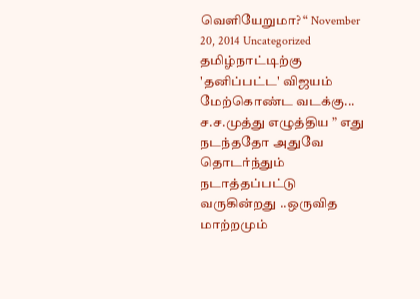வெளியேறுமா? “ November 20, 2014 Uncategorized தமிழ்நாட்டிற்கு 'தனிப்பட்ட' விஜயம் மேற்கொண்ட வடக்கு...
ச.ச.முத்து எழுத்திய ” எது நடந்ததோ அதுவே தொடர்ந்தும் நடாத்தப்பட்டு வருகின்றது ..ஒருவித மாற்றமும்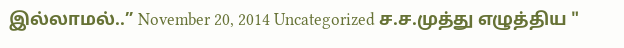இல்லாமல்..” November 20, 2014 Uncategorized ச.ச.முத்து எழுத்திய "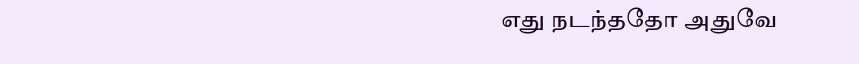எது நடந்ததோ அதுவே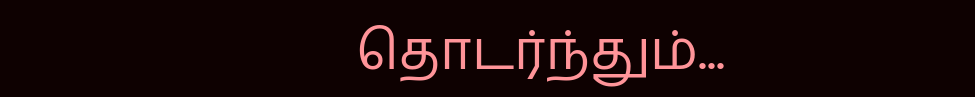தொடர்ந்தும்...